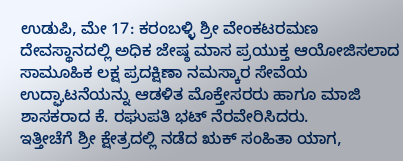ಉಡುಪಿ, ಮೇ 17: ಕರಂಬಳ್ಳಿ ಶ್ರೀ ವೇಂಕಟರಮಣ ದೇವಸ್ಥಾನದಲ್ಲಿ ಅಧಿಕ ಜೇಷ್ಠ ಮಾಸ ಪ್ರಯುಕ್ತ ಆಯೋಜಿಸಲಾದ ಸಾಮೂಹಿಕ ಲಕ್ಷ ಪ್ರದಕ್ಷಿಣಾ ನಮಸ್ಕಾರ ಸೇವೆಯ ಉದ್ಘಾಟನೆಯನ್ನು ಆಡಳಿತ ಮೊಕ್ತೇಸರರು ಹಾಗೂ ಮಾಜಿ ಶಾಸಕರಾದ ಕೆ. ರಘುಪತಿ ಭಟ್ ನೆರವೇರಿಸಿದರು.
ಇತ್ತೀಚೆಗೆ ಶ್ರೀ ಕ್ಷೇತ್ರದಲ್ಲಿ ನಡೆದ ಋಕ್ ಸಂಹಿತಾ ಯಾಗ,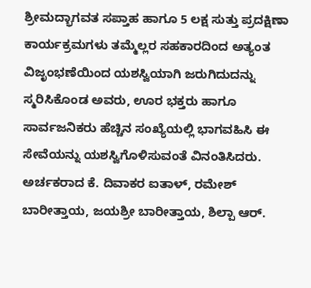ಶ್ರೀಮದ್ಭಾಗವತ ಸಪ್ತಾಹ ಹಾಗೂ 5 ಲಕ್ಷ ಸುತ್ತು ಪ್ರದಕ್ಷಿಣಾ ಕಾರ್ಯಕ್ರಮಗಳು ತಮ್ಮೆಲ್ಲರ ಸಹಕಾರದಿಂದ ಅತ್ಯಂತ ವಿಜೃಂಭಣೆಯಿಂದ ಯಶಸ್ವಿಯಾಗಿ ಜರುಗಿದುದನ್ನು ಸ್ಮರಿಸಿಕೊಂಡ ಅವರು, ಊರ ಭಕ್ತರು ಹಾಗೂ ಸಾರ್ವಜನಿಕರು ಹೆಚ್ಚಿನ ಸಂಖ್ಯೆಯಲ್ಲಿ ಭಾಗವಹಿಸಿ ಈ ಸೇವೆಯನ್ನು ಯಶಸ್ವಿಗೊಳಿಸುವಂತೆ ವಿನಂತಿಸಿದರು.
ಅರ್ಚಕರಾದ ಕೆ. ದಿವಾಕರ ಐತಾಳ್, ರಮೇಶ್ ಬಾರೀತ್ತಾಯ, ಜಯಶ್ರೀ ಬಾರೀತ್ತಾಯ, ಶಿಲ್ಪಾ ಆರ್.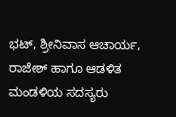ಭಟ್, ಶ್ರೀನಿವಾಸ ಆಚಾರ್ಯ, ರಾಜೇಶ್ ಹಾಗೂ ಆಡಳಿತ ಮಂಡಳಿಯ ಸದಸ್ಯರು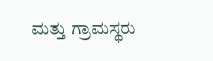ಮತ್ತು ಗ್ರಾಮಸ್ಥರು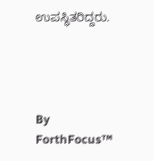ಉಪಸ್ಥಿತರಿದ್ದರು.




By
ForthFocus™